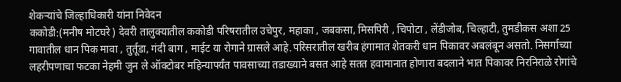शेकऱ्यांचे जिल्हाधिकारी यांना निवेदन
ककोडी:(मनीष मोटघरे) देवरी तालुक्यातील ककोडी परिषरातील उचेपुर, महाका , जबकसा, मिसपिरी , चिपोटा , लेंडीजोब, चिल्हाटी, तुमडीकस अशा 25 गावातील धान पिक मावा , तुर्तूडा, गंदी बाग , माईट या रोगाने ग्रासले आहे.परिसरातील खरीब हंगामात शेतकरी धान पिकावर अबलंबून असतो. निसर्गाच्या लहरीपणाचा फटका नेहमी जुन ले ऑक्टोबर महिन्यापर्यंत पावसाच्या तडाख्याने बसत आहे सतत हवामानात होणारा बदलाने भात पिकावर निरनिराळे रोगांचे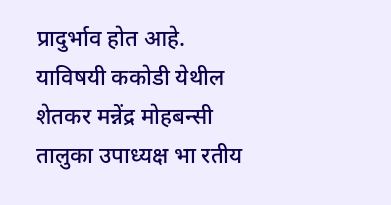प्रादुर्भाव होत आहे.
याविषयी ककोडी येथील शेतकर मन्नेंद्र मोहबन्सी तालुका उपाध्यक्ष भा रतीय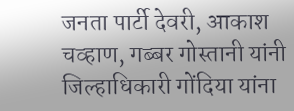जनता पार्टी देवरी, आकाश चव्हाण, गब्बर गोस्तानी यांनी जिल्हाधिकारी गोंदिया यांना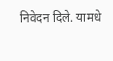निवेदन दिले. यामधे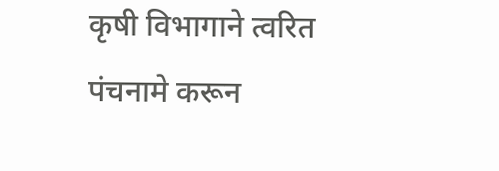कृषी विभागाने त्वरित पंचनामे करून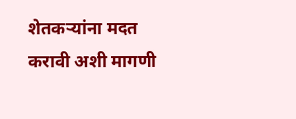शेतकऱ्यांना मदत करावी अशी मागणी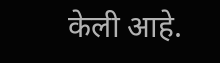केली आहे.